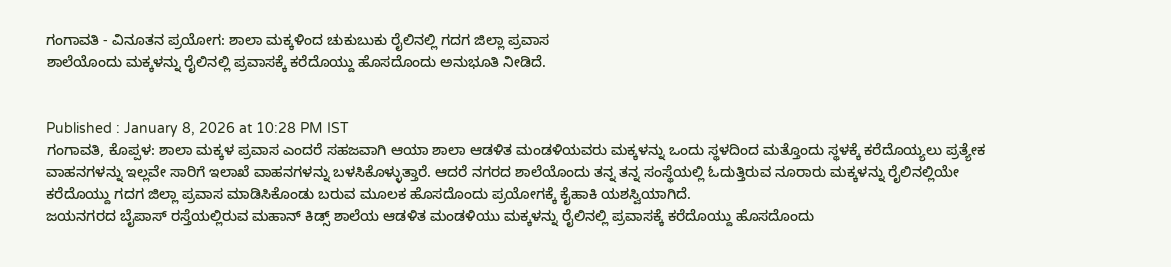ಗಂಗಾವತಿ - ವಿನೂತನ ಪ್ರಯೋಗ: ಶಾಲಾ ಮಕ್ಕಳಿಂದ ಚುಕುಬುಕು ರೈಲಿನಲ್ಲಿ ಗದಗ ಜಿಲ್ಲಾ ಪ್ರವಾಸ
ಶಾಲೆಯೊಂದು ಮಕ್ಕಳನ್ನು ರೈಲಿನಲ್ಲಿ ಪ್ರವಾಸಕ್ಕೆ ಕರೆದೊಯ್ದು ಹೊಸದೊಂದು ಅನುಭೂತಿ ನೀಡಿದೆ.


Published : January 8, 2026 at 10:28 PM IST
ಗಂಗಾವತಿ, ಕೊಪ್ಪಳ: ಶಾಲಾ ಮಕ್ಕಳ ಪ್ರವಾಸ ಎಂದರೆ ಸಹಜವಾಗಿ ಆಯಾ ಶಾಲಾ ಆಡಳಿತ ಮಂಡಳಿಯವರು ಮಕ್ಕಳನ್ನು ಒಂದು ಸ್ಥಳದಿಂದ ಮತ್ತೊಂದು ಸ್ಥಳಕ್ಕೆ ಕರೆದೊಯ್ಯಲು ಪ್ರತ್ಯೇಕ ವಾಹನಗಳನ್ನು ಇಲ್ಲವೇ ಸಾರಿಗೆ ಇಲಾಖೆ ವಾಹನಗಳನ್ನು ಬಳಸಿಕೊಳ್ಳುತ್ತಾರೆ. ಆದರೆ ನಗರದ ಶಾಲೆಯೊಂದು ತನ್ನ ತನ್ನ ಸಂಸ್ಥೆಯಲ್ಲಿ ಓದುತ್ತಿರುವ ನೂರಾರು ಮಕ್ಕಳನ್ನು ರೈಲಿನಲ್ಲಿಯೇ ಕರೆದೊಯ್ದು ಗದಗ ಜಿಲ್ಲಾ ಪ್ರವಾಸ ಮಾಡಿಸಿಕೊಂಡು ಬರುವ ಮೂಲಕ ಹೊಸದೊಂದು ಪ್ರಯೋಗಕ್ಕೆ ಕೈಹಾಕಿ ಯಶಸ್ವಿಯಾಗಿದೆ.
ಜಯನಗರದ ಬೈಪಾಸ್ ರಸ್ತೆಯಲ್ಲಿರುವ ಮಹಾನ್ ಕಿಡ್ಸ್ ಶಾಲೆಯ ಆಡಳಿತ ಮಂಡಳಿಯು ಮಕ್ಕಳನ್ನು ರೈಲಿನಲ್ಲಿ ಪ್ರವಾಸಕ್ಕೆ ಕರೆದೊಯ್ದು ಹೊಸದೊಂದು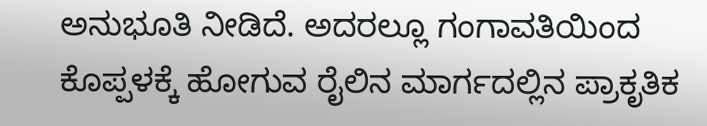ಅನುಭೂತಿ ನೀಡಿದೆ. ಅದರಲ್ಲೂ ಗಂಗಾವತಿಯಿಂದ ಕೊಪ್ಪಳಕ್ಕೆ ಹೋಗುವ ರೈಲಿನ ಮಾರ್ಗದಲ್ಲಿನ ಪ್ರಾಕೃತಿಕ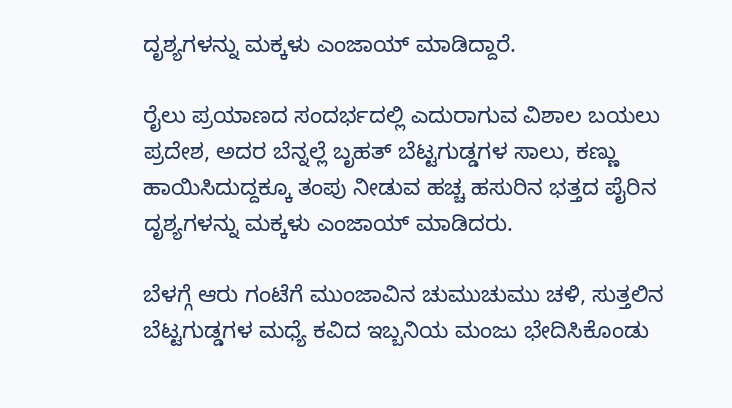ದೃಶ್ಯಗಳನ್ನು ಮಕ್ಕಳು ಎಂಜಾಯ್ ಮಾಡಿದ್ದಾರೆ.

ರೈಲು ಪ್ರಯಾಣದ ಸಂದರ್ಭದಲ್ಲಿ ಎದುರಾಗುವ ವಿಶಾಲ ಬಯಲು ಪ್ರದೇಶ, ಅದರ ಬೆನ್ನಲ್ಲೆ ಬೃಹತ್ ಬೆಟ್ಟಗುಡ್ಡಗಳ ಸಾಲು, ಕಣ್ಣು ಹಾಯಿಸಿದುದ್ದಕ್ಕೂ ತಂಪು ನೀಡುವ ಹಚ್ಚ ಹಸುರಿನ ಭತ್ತದ ಪೈರಿನ ದೃಶ್ಯಗಳನ್ನು ಮಕ್ಕಳು ಎಂಜಾಯ್ ಮಾಡಿದರು.

ಬೆಳಗ್ಗೆ ಆರು ಗಂಟೆಗೆ ಮುಂಜಾವಿನ ಚುಮುಚುಮು ಚಳಿ, ಸುತ್ತಲಿನ ಬೆಟ್ಟಗುಡ್ಡಗಳ ಮಧ್ಯೆ ಕವಿದ ಇಬ್ಬನಿಯ ಮಂಜು ಭೇದಿಸಿಕೊಂಡು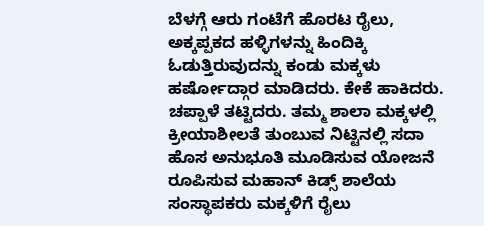ಬೆಳಗ್ಗೆ ಆರು ಗಂಟೆಗೆ ಹೊರಟ ರೈಲು, ಅಕ್ಕಪ್ಪಕದ ಹಳ್ಳಿಗಳನ್ನು ಹಿಂದಿಕ್ಕಿ ಓಡುತ್ತಿರುವುದನ್ನು ಕಂಡು ಮಕ್ಕಳು ಹರ್ಷೋದ್ಗಾರ ಮಾಡಿದರು. ಕೇಕೆ ಹಾಕಿದರು. ಚಪ್ಪಾಳೆ ತಟ್ಟಿದರು. ತಮ್ಮ ಶಾಲಾ ಮಕ್ಕಳಲ್ಲಿ ಕ್ರೀಯಾಶೀಲತೆ ತುಂಬುವ ನಿಟ್ಟಿನಲ್ಲಿ ಸದಾ ಹೊಸ ಅನುಭೂತಿ ಮೂಡಿಸುವ ಯೋಜನೆ ರೂಪಿಸುವ ಮಹಾನ್ ಕಿಡ್ಸ್ ಶಾಲೆಯ ಸಂಸ್ಥಾಪಕರು ಮಕ್ಕಳಿಗೆ ರೈಲು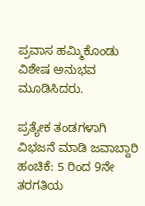ಪ್ರವಾಸ ಹಮ್ಮಿಕೊಂಡು ವಿಶೇಷ ಅನುಭವ ಮೂಡಿಸಿದರು.

ಪ್ರತ್ಯೇಕ ತಂಡಗಳಾಗಿ ವಿಭಜನೆ ಮಾಡಿ ಜವಾಬ್ದಾರಿ ಹಂಚಿಕೆ: 5 ರಿಂದ 9ನೇ ತರಗತಿಯ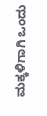ಮಕ್ಕಳಿಗಾಗಿ ಒಂದು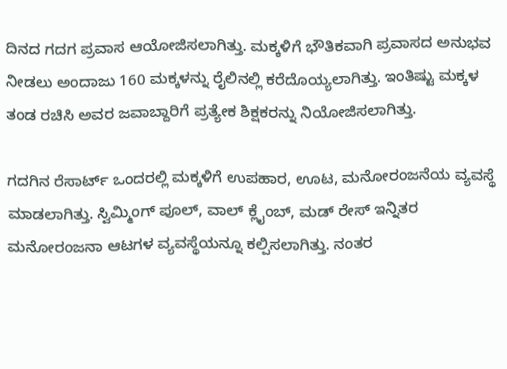ದಿನದ ಗದಗ ಪ್ರವಾಸ ಆಯೋಜಿಸಲಾಗಿತ್ತು. ಮಕ್ಕಳಿಗೆ ಭೌತಿಕವಾಗಿ ಪ್ರವಾಸದ ಅನುಭವ ನೀಡಲು ಅಂದಾಜು 160 ಮಕ್ಕಳನ್ನು ರೈಲಿನಲ್ಲಿ ಕರೆದೊಯ್ಯಲಾಗಿತ್ತು. ಇಂತಿಷ್ಟು ಮಕ್ಕಳ ತಂಡ ರಚಿಸಿ ಅವರ ಜವಾಬ್ದಾರಿಗೆ ಪ್ರತ್ಯೇಕ ಶಿಕ್ಷಕರನ್ನು ನಿಯೋಜಿಸಲಾಗಿತ್ತು.

ಗದಗಿನ ರೆಸಾರ್ಟ್ ಒಂದರಲ್ಲಿ ಮಕ್ಕಳಿಗೆ ಉಪಹಾರ, ಊಟ, ಮನೋರಂಜನೆಯ ವ್ಯವಸ್ಥೆ ಮಾಡಲಾಗಿತ್ತು. ಸ್ವಿಮ್ಮಿಂಗ್ ಪೂಲ್, ವಾಲ್ ಕ್ಲೈಂಬ್, ಮಡ್ ರೇಸ್ ಇನ್ನಿತರ ಮನೋರಂಜನಾ ಆಟಗಳ ವ್ಯವಸ್ಥೆಯನ್ನೂ ಕಲ್ಪಿಸಲಾಗಿತ್ತು. ನಂತರ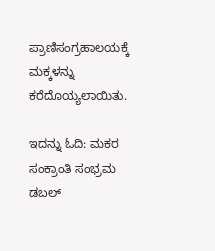ಪ್ರಾಣಿಸಂಗ್ರಹಾಲಯಕ್ಕೆ ಮಕ್ಕಳನ್ನು ಕರೆದೊಯ್ಯಲಾಯಿತು.

ಇದನ್ನು ಓದಿ: ಮಕರ ಸಂಕ್ರಾಂತಿ ಸಂಭ್ರಮ ಡಬಲ್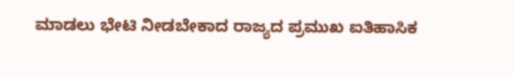ಮಾಡಲು ಭೇಟಿ ನೀಡಬೇಕಾದ ರಾಜ್ಯದ ಪ್ರಮುಖ ಐತಿಹಾಸಿಕ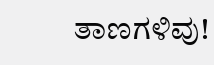ತಾಣಗಳಿವು!